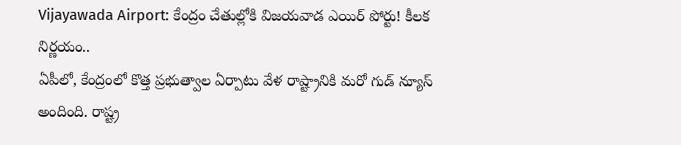Vijayawada Airport: కేంద్రం చేతుల్లోకి విజయవాడ ఎయిర్ పోర్టు! కీలక నిర్ణయం..
ఏపీలో, కేంద్రంలో కొత్త ప్రభుత్వాల ఏర్పాటు వేళ రాష్ట్రానికి మరో గుడ్ న్యూస్ అందింది. రాష్ట్ర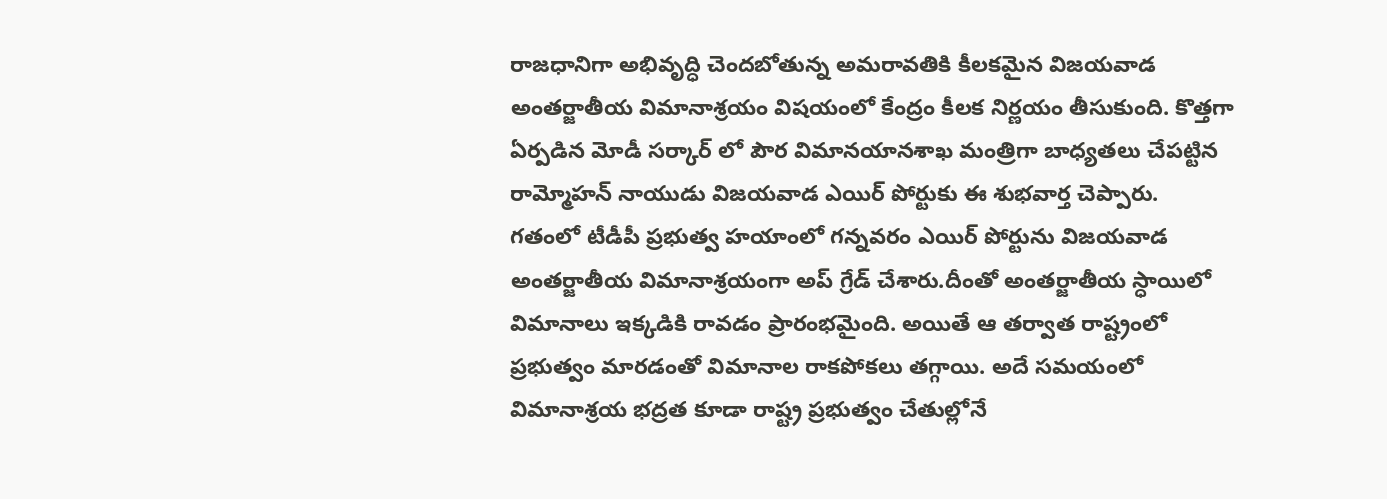రాజధానిగా అభివృద్ధి చెందబోతున్న అమరావతికి కీలకమైన విజయవాడ అంతర్జాతీయ విమానాశ్రయం విషయంలో కేంద్రం కీలక నిర్ణయం తీసుకుంది. కొత్తగా ఏర్పడిన మోడీ సర్కార్ లో పౌర విమానయానశాఖ మంత్రిగా బాధ్యతలు చేపట్టిన రామ్మోహన్ నాయుడు విజయవాడ ఎయిర్ పోర్టుకు ఈ శుభవార్త చెప్పారు.
గతంలో టీడీపీ ప్రభుత్వ హయాంలో గన్నవరం ఎయిర్ పోర్టును విజయవాడ అంతర్జాతీయ విమానాశ్రయంగా అప్ గ్రేడ్ చేశారు.దీంతో అంతర్జాతీయ స్ధాయిలో విమానాలు ఇక్కడికి రావడం ప్రారంభమైంది. అయితే ఆ తర్వాత రాష్ట్రంలో ప్రభుత్వం మారడంతో విమానాల రాకపోకలు తగ్గాయి. అదే సమయంలో విమానాశ్రయ భద్రత కూడా రాష్ట్ర ప్రభుత్వం చేతుల్లోనే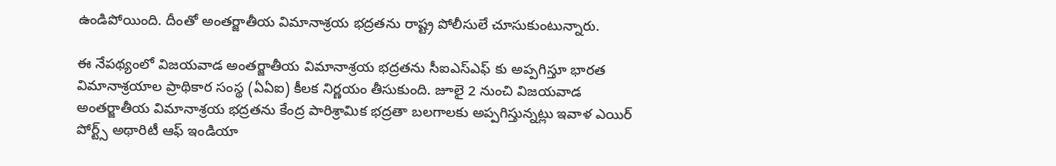ఉండిపోయింది. దీంతో అంతర్జాతీయ విమానాశ్రయ భద్రతను రాష్ట్ర పోలీసులే చూసుకుంటున్నారు.

ఈ నేపథ్యంలో విజయవాడ అంతర్జాతీయ విమానాశ్రయ భద్రతను సీఐఎస్ఎఫ్ కు అప్పగిస్తూ భారత విమానాశ్రయాల ప్రాథికార సంస్థ (ఏఏఐ) కీలక నిర్ణయం తీసుకుంది. జూలై 2 నుంచి విజయవాడ అంతర్జాతీయ విమానాశ్రయ భద్రతను కేంద్ర పారిశ్రామిక భద్రతా బలగాలకు అప్పగిస్తున్నట్లు ఇవాళ ఎయిర్ పోర్ట్స్ అథారిటీ ఆఫ్ ఇండియా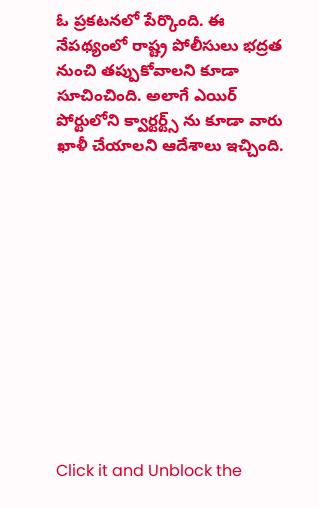ఓ ప్రకటనలో పేర్కొంది. ఈ నేపథ్యంలో రాష్ట్ర పోలీసులు భద్రత నుంచి తప్పుకోవాలని కూడా సూచించింది. అలాగే ఎయిర్ పోర్టులోని క్వార్టర్ట్స్ ను కూడా వారు ఖాళీ చేయాలని ఆదేశాలు ఇచ్చింది.












Click it and Unblock the